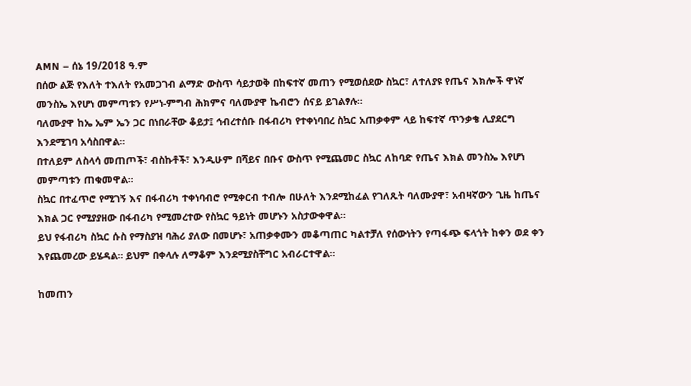AMN – ሰኔ 19/2018 ዓ.ም
በሰው ልጅ የእለት ተእለት የአመጋገብ ልማድ ውስጥ ሳይታወቅ በከፍተኛ መጠን የሚወሰደው ስኳር፣ ለተለያዩ የጤና እክሎች ዋነኛ መንስኤ እየሆነ መምጣቱን የሥነ-ምግብ ሕክምና ባለሙያዋ ኬብሮን ሰናይ ይገልፃሉ።
ባለሙያዋ ከኤ ኤም ኤን ጋር በነበራቸው ቆይታ፤ ኅብረተሰቡ በፋብሪካ የተቀነባበረ ስኳር አጠቃቀም ላይ ከፍተኛ ጥንቃቄ ሊያደርግ እንደሚገባ አሳስበዋል።
በተለይም ለስላሳ መጠጦች፣ ብስኩቶች፣ እንዲሁም በሻይና በቡና ውስጥ የሚጨመር ስኳር ለከባድ የጤና እክል መንስኤ እየሆነ መምጣቱን ጠቁመዋል።
ስኳር በተፈጥሮ የሚገኝ እና በፋብሪካ ተቀነባብሮ የሚቀርብ ተብሎ በሁለት እንደሚከፈል የገለጹት ባለሙያዋ፣ አብዛኛውን ጊዜ ከጤና እክል ጋር የሚያያዘው በፋብሪካ የሚመረተው የስኳር ዓይነት መሆኑን አስታውቀዋል።
ይህ የፋብሪካ ስኳር ሱስ የማስያዝ ባሕሪ ያለው በመሆኑ፣ አጠቃቀሙን መቆጣጠር ካልተቻለ የሰውነትን የጣፋጭ ፍላጎት ከቀን ወደ ቀን እየጨመረው ይሄዳል። ይህም በቀላሉ ለማቆም እንደሚያስቸግር አብራርተዋል።

ከመጠን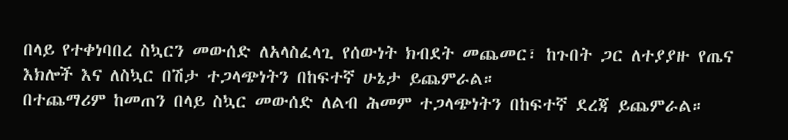በላይ የተቀነባበረ ስኳርን መውሰድ ለአላስፈላጊ የሰውነት ክብደት መጨመር፣ ከጉበት ጋር ለተያያዙ የጤና እክሎች እና ለስኳር በሽታ ተጋላጭነትን በከፍተኛ ሁኔታ ይጨምራል።
በተጨማሪም ከመጠን በላይ ስኳር መውሰድ ለልብ ሕመም ተጋላጭነትን በከፍተኛ ደረጃ ይጨምራል።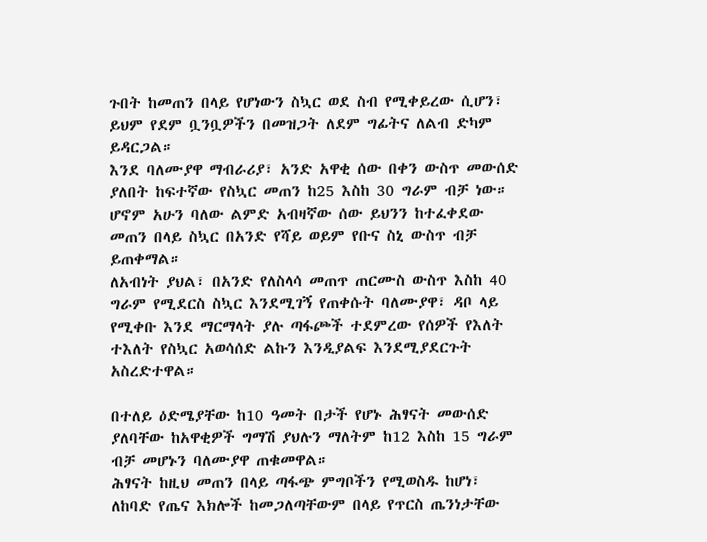ጉበት ከመጠን በላይ የሆነውን ስኳር ወደ ስብ የሚቀይረው ሲሆን፣ ይህም የደም ቧንቧዎችን በመዝጋት ለደም ግፊትና ለልብ ድካም ይዳርጋል።
እንደ ባለሙያዋ ማብራሪያ፣ አንድ አዋቂ ሰው በቀን ውስጥ መውሰድ ያለበት ከፍተኛው የስኳር መጠን ከ25 እስከ 30 ግራም ብቻ ነው።
ሆኖም አሁን ባለው ልምድ አብዛኛው ሰው ይህንን ከተፈቀደው መጠን በላይ ስኳር በአንድ የሻይ ወይም የቡና ስኒ ውስጥ ብቻ ይጠቀማል።
ለአብነት ያህል፣ በአንድ የለስላሳ መጠጥ ጠርሙስ ውስጥ እስከ 40 ግራም የሚደርስ ስኳር እንደሚገኝ የጠቀሱት ባለሙያዋ፣ ዳቦ ላይ የሚቀቡ እንደ ማርማላት ያሉ ጣፋጮች ተደምረው የሰዎች የእለት ተእለት የስኳር አወሳሰድ ልኩን እንዲያልፍ እንደሚያደርጉት አስረድተዋል።

በተለይ ዕድሜያቸው ከ10 ዓመት በታች የሆኑ ሕፃናት መውሰድ ያለባቸው ከአዋቂዎች ግማሽ ያህሉን ማለትም ከ12 እስከ 15 ግራም ብቻ መሆኑን ባለሙያዋ ጠቁመዋል።
ሕፃናት ከዚህ መጠን በላይ ጣፋጭ ምግቦችን የሚወስዱ ከሆነ፣ ለከባድ የጤና እክሎች ከመጋለጣቸውም በላይ የጥርስ ጤንነታቸው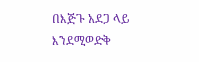በእጅጉ አደጋ ላይ እንደሚወድቅ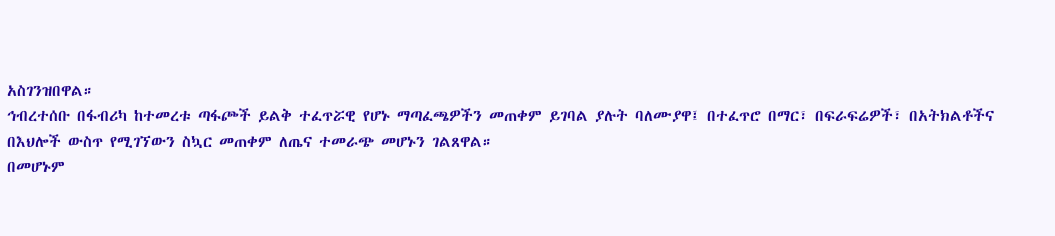አስገንዝበዋል።
ኅብረተሰቡ በፋብሪካ ከተመረቱ ጣፋጮች ይልቅ ተፈጥሯዊ የሆኑ ማጣፈጫዎችን መጠቀም ይገባል ያሉት ባለሙያዋ፤ በተፈጥሮ በማር፣ በፍራፍሬዎች፣ በአትክልቶችና በእህሎች ውስጥ የሚገኘውን ስኳር መጠቀም ለጤና ተመራጭ መሆኑን ገልጸዋል።
በመሆኑም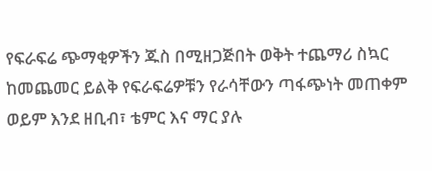የፍራፍሬ ጭማቂዎችን ጁስ በሚዘጋጅበት ወቅት ተጨማሪ ስኳር ከመጨመር ይልቅ የፍራፍሬዎቹን የራሳቸውን ጣፋጭነት መጠቀም ወይም እንደ ዘቢብ፣ ቴምር እና ማር ያሉ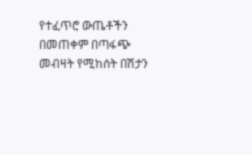የተፈጥሮ ውጤቶችን በመጠቀም በጣፋጭ መብዛት የሚከሰት በሽታን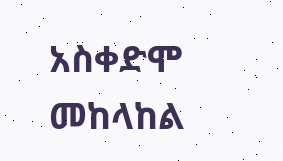አስቀድሞ መከላከል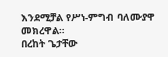እንደሚቻል የሥነ-ምግብ ባለሙያዋ መክረዋል።
በረከት ጌታቸው